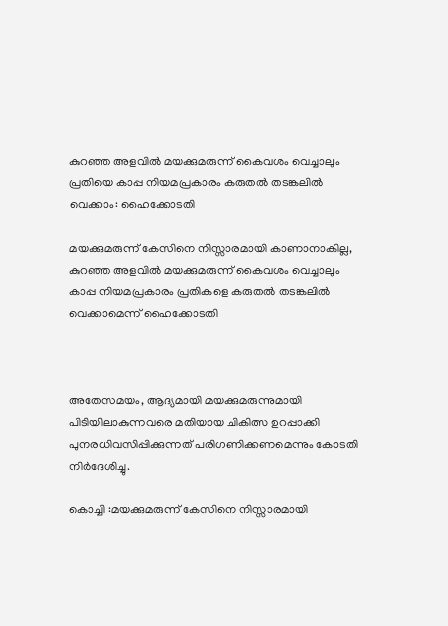കുറഞ്ഞ അളവില്‍ മയക്കുമരുന്ന് കൈവശം വെച്ചാലും പ്രതിയെ കാപ്പ നിയമപ്രകാരം കരുതല്‍ തടങ്കലില്‍ വെക്കാം: ഹൈക്കോടതി

മയക്കുമരുന്ന് കേസിനെ നിസ്സാരമായി കാണാനാകില്ല,  കുറഞ്ഞ അളവില്‍ മയക്കുമരുന്ന് കൈവശം വെച്ചാലും കാപ്പ നിയമപ്രകാരം പ്രതികളെ കരുതല്‍ തടങ്കലില്‍ വെക്കാമെന്ന് ഹൈക്കോടതി



അതേസമയം, ആദ്യമായി മയക്കുമരുന്നുമായി പിടിയിലാകുന്നവരെ മതിയായ ചികിത്സ ഉറപ്പാക്കി പുനരധിവസിപ്പിക്കുന്നത് പരിഗണിക്കണമെന്നും കോടതി നിർദേശിച്ചു.

കൊച്ചി :മയക്കുമരുന്ന് കേസിനെ നിസ്സാരമായി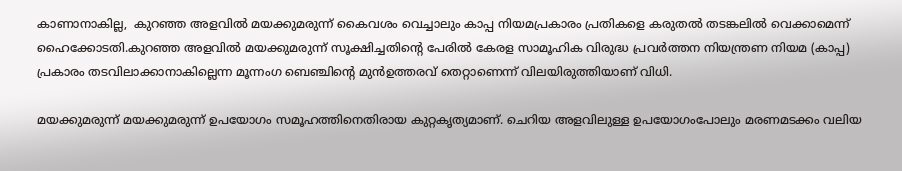കാണാനാകില്ല,  കുറഞ്ഞ അളവില്‍ മയക്കുമരുന്ന് കൈവശം വെച്ചാലും കാപ്പ നിയമപ്രകാരം പ്രതികളെ കരുതല്‍ തടങ്കലില്‍ വെക്കാമെന്ന് ഹൈക്കോടതി.കുറഞ്ഞ അളവില്‍ മയക്കുമരുന്ന് സൂക്ഷിച്ചതിന്റെ പേരില്‍ കേരള സാമൂഹിക വിരുദ്ധ പ്രവർത്തന നിയന്ത്രണ നിയമ (കാപ്പ) പ്രകാരം തടവിലാക്കാനാകില്ലെന്ന മൂന്നംഗ ബെഞ്ചിന്റെ മുൻഉത്തരവ് തെറ്റാണെന്ന് വിലയിരുത്തിയാണ് വിധി.

മയക്കുമരുന്ന് മയക്കുമരുന്ന് ഉപയോഗം സമൂഹത്തിനെതിരായ കുറ്റകൃത്യമാണ്. ചെറിയ അളവിലുള്ള ഉപയോഗംപോലും മരണമടക്കം വലിയ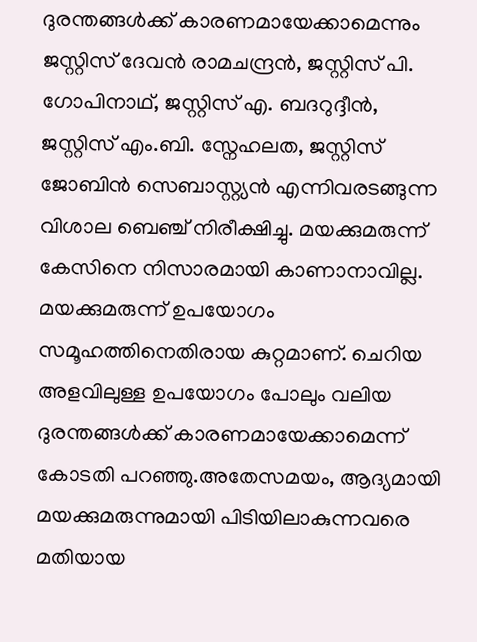ദുരന്തങ്ങള്‍ക്ക് കാരണമായേക്കാമെന്നും ജസ്റ്റിസ് ദേവൻ രാമചന്ദ്രൻ, ജസ്റ്റിസ് പി. ഗോപിനാഥ്, ജസ്റ്റിസ് എ. ബദറുദ്ദീൻ, ജസ്റ്റിസ് എം.ബി. സ്നേഹലത, ജസ്റ്റിസ് ജോബിൻ സെബാസ്റ്റ്യൻ എന്നിവരടങ്ങുന്ന വിശാല ബെഞ്ച് നിരീക്ഷിച്ചു. മയക്കുമരുന്ന് കേസിനെ നിസാരമായി കാണാനാവില്ല. മയക്കുമരുന്ന് ഉപയോഗം സമൂഹത്തിനെതിരായ കുറ്റമാണ്. ചെറിയ അളവിലുള്ള ഉപയോഗം പോലും വലിയ ദുരന്തങ്ങള്‍ക്ക് കാരണമായേക്കാമെന്ന് കോടതി പറഞ്ഞു.അതേസമയം, ആദ്യമായി മയക്കുമരുന്നുമായി പിടിയിലാകുന്നവരെ മതിയായ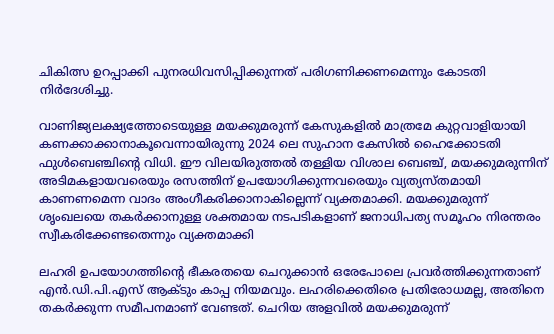ചികിത്സ ഉറപ്പാക്കി പുനരധിവസിപ്പിക്കുന്നത് പരിഗണിക്കണമെന്നും കോടതി നിർദേശിച്ചു.

വാണിജ്യലക്ഷ്യത്തോടെയുള്ള മയക്കുമരുന്ന് കേസുകളില്‍ മാത്രമേ കുറ്റവാളിയായി കണക്കാക്കാനാകൂവെന്നായിരുന്നു 2024 ലെ സുഹാന കേസില്‍ ഹൈക്കോടതി ഫുള്‍ബെഞ്ചിന്റെ വിധി. ഈ വിലയിരുത്തല്‍ തള്ളിയ വിശാല ബെഞ്ച്, മയക്കുമരുന്നിന് അടിമകളായവരെയും രസത്തിന് ഉപയോഗിക്കുന്നവരെയും വ്യത്യസ്തമായി കാണണമെന്ന വാദം അംഗീകരിക്കാനാകില്ലെന്ന് വ്യക്തമാക്കി. മയക്കുമരുന്ന് ശൃംഖലയെ തകർക്കാനുള്ള ശക്തമായ നടപടികളാണ് ജനാധിപത്യ സമൂഹം നിരന്തരം സ്വീകരിക്കേണ്ടതെന്നും വ്യക്തമാക്കി

ലഹരി ഉപയോഗത്തിന്റെ ഭീകരതയെ ചെറുക്കാൻ ഒരേപോലെ പ്രവർത്തിക്കുന്നതാണ് എൻ.ഡി.പി.എസ് ആക്ടും കാപ്പ നിയമവും. ലഹരിക്കെതിരെ പ്രതിരോധമല്ല, അതിനെ തകർക്കുന്ന സമീപനമാണ് വേണ്ടത്. ചെറിയ അളവില്‍ മയക്കുമരുന്ന്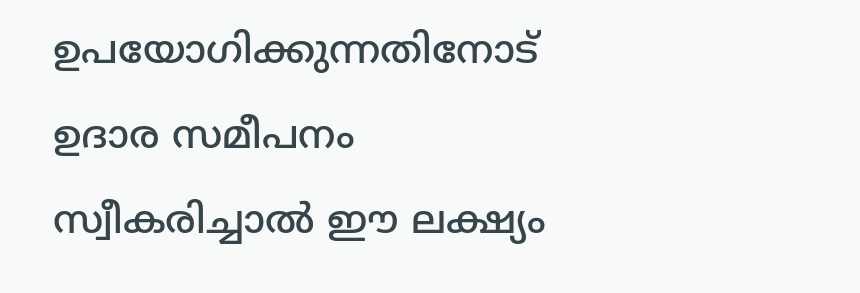ഉപയോഗിക്കുന്നതിനോട് ഉദാര സമീപനം സ്വീകരിച്ചാല്‍ ഈ ലക്ഷ്യം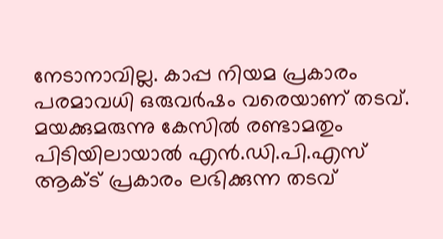നേടാനാവില്ല. കാപ്പ നിയമ പ്രകാരം പരമാവധി ഒരുവർഷം വരെയാണ് തടവ്. മയക്കുമരുന്നു കേസില്‍ രണ്ടാമതും പിടിയിലായാല്‍ എൻ.ഡി.പി.എസ് ആക്‌ട് പ്രകാരം ലഭിക്കുന്ന തടവ്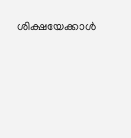ശിക്ഷയേക്കാള്‍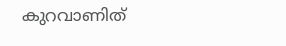കുറവാണിത്